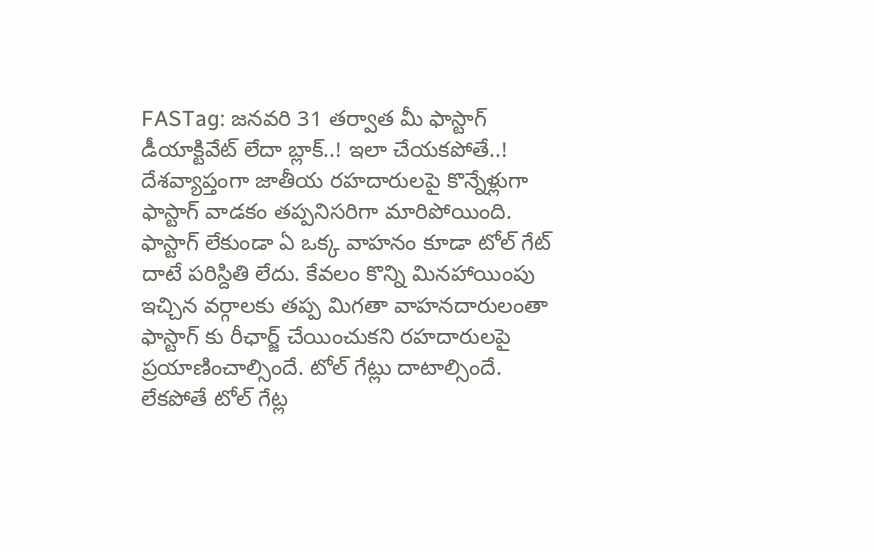FASTag: జనవరి 31 తర్వాత మీ ఫాస్టాగ్ డీయాక్టివేట్ లేదా బ్లాక్..! ఇలా చేయకపోతే..!
దేశవ్యాప్తంగా జాతీయ రహదారులపై కొన్నేళ్లుగా ఫాస్టాగ్ వాడకం తప్పనిసరిగా మారిపోయింది. ఫాస్టాగ్ లేకుండా ఏ ఒక్క వాహనం కూడా టోల్ గేట్ దాటే పరిస్దితి లేదు. కేవలం కొన్ని మినహాయింపు ఇచ్చిన వర్గాలకు తప్ప మిగతా వాహనదారులంతా ఫాస్టాగ్ కు రీఛార్జ్ చేయించుకని రహదారులపై ప్రయాణించాల్సిందే. టోల్ గేట్లు దాటాల్సిందే. లేకపోతే టోల్ గేట్ల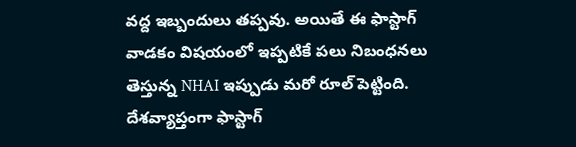వద్ద ఇబ్బందులు తప్పవు. అయితే ఈ ఫాస్టాగ్ వాడకం విషయంలో ఇప్పటికే పలు నిబంధనలు తెస్తున్న NHAI ఇప్పుడు మరో రూల్ పెట్టింది.
దేశవ్యాప్తంగా ఫాస్టాగ్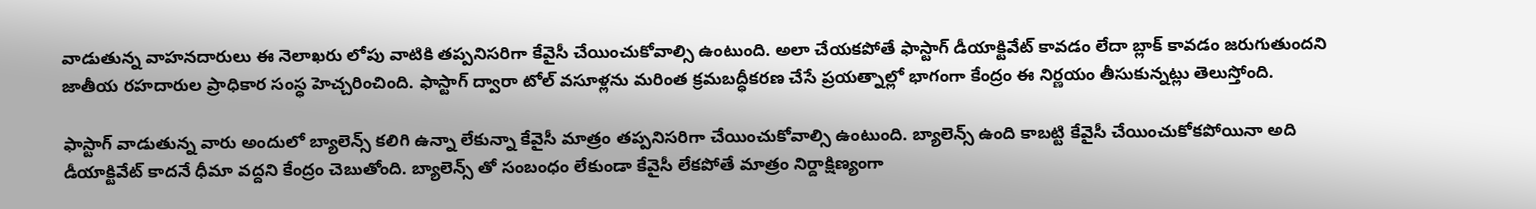వాడుతున్న వాహనదారులు ఈ నెలాఖరు లోపు వాటికి తప్పనిసరిగా కేవైసీ చేయించుకోవాల్సి ఉంటుంది. అలా చేయకపోతే ఫాస్టాగ్ డీయాక్టివేట్ కావడం లేదా బ్లాక్ కావడం జరుగుతుందని జాతీయ రహదారుల ప్రాధికార సంస్ధ హెచ్చరించింది. ఫాస్టాగ్ ద్వారా టోల్ వసూళ్లను మరింత క్రమబద్ధీకరణ చేసే ప్రయత్నాల్లో భాగంగా కేంద్రం ఈ నిర్ణయం తీసుకున్నట్లు తెలుస్తోంది.

ఫాస్టాగ్ వాడుతున్న వారు అందులో బ్యాలెన్స్ కలిగి ఉన్నా లేకున్నా కేవైసీ మాత్రం తప్పనిసరిగా చేయించుకోవాల్సి ఉంటుంది. బ్యాలెన్స్ ఉంది కాబట్టి కేవైసీ చేయించుకోకపోయినా అది డీయాక్టివేట్ కాదనే ధీమా వద్దని కేంద్రం చెబుతోంది. బ్యాలెన్స్ తో సంబంధం లేకుండా కేవైసీ లేకపోతే మాత్రం నిర్దాక్షిణ్యంగా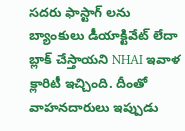సదరు ఫాస్టాగ్ లను బ్యాంకులు డీయాక్టివేట్ లేదా బ్లాక్ చేస్తాయని NHAI ఇవాళ క్లారిటీ ఇచ్చింది. దీంతో వాహనదారులు ఇప్పుడు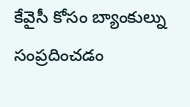కేవైసీ కోసం బ్యాంకుల్ను సంప్రదించడం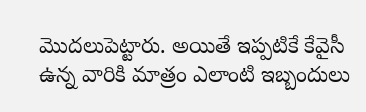మొదలుపెట్టారు. అయితే ఇప్పటికే కేవైసీ ఉన్న వారికి మాత్రం ఎలాంటి ఇబ్బందులు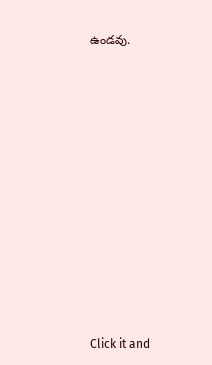ఉండవు.












Click it and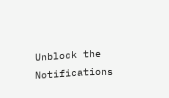Unblock the Notifications